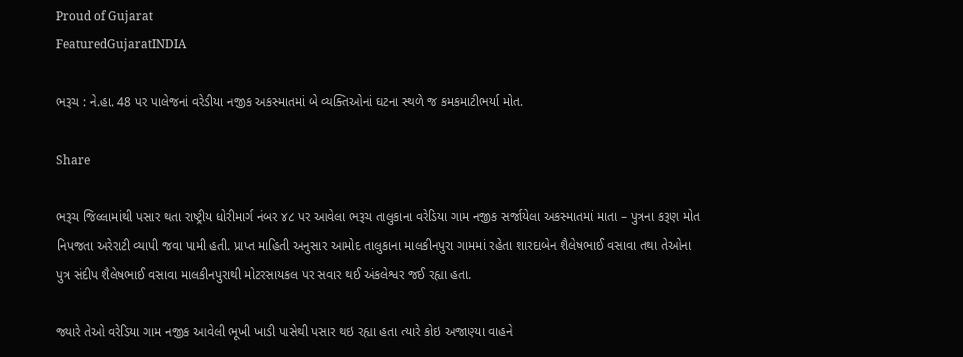Proud of Gujarat
FeaturedGujaratINDIA

ભરૂચ : ને.હા. 48 પર પાલેજનાં વરેડીયા નજીક અકસ્માતમાં બે વ્યક્તિઓનાં ઘટના સ્થળે જ કમકમાટીભર્યા મોત.

Share

ભરૂચ જિલ્લામાંથી પસાર થતા રાષ્ટ્રીય ધોરીમાર્ગ નંબર ૪૮ પર આવેલા ભરૂચ તાલુકાના વરેડિયા ગામ નજીક સર્જાયેલા અકસ્માતમાં માતા – પુત્રના કરૂણ મોત નિપજતા અરેરાટી વ્યાપી જવા પામી હતી. પ્રાપ્ત માહિતી અનુસાર આમોદ તાલુકાના માલકીનપુરા ગામમાં રહેતા શારદાબેન શૈલેષભાઈ વસાવા તથા તેઓના પુત્ર સંદીપ શૈલેષભાઈ વસાવા માલકીનપુરાથી મોટરસાયકલ પર સવાર થઈ અંકલેશ્વર જઈ રહ્યા હતા.

જ્યારે તેઓ વરેડિયા ગામ નજીક આવેલી ભૂખી ખાડી પાસેથી પસાર થઇ રહ્યા હતા ત્યારે કોઇ અજાણ્યા વાહને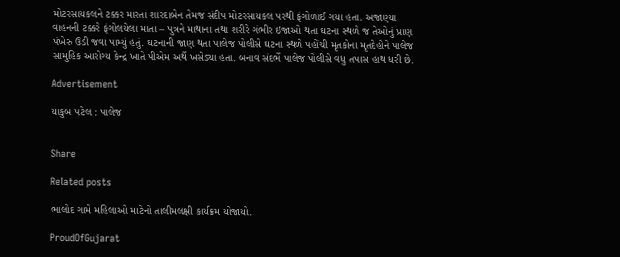મોટરસાયકલને ટક્કર મારતા શારદાબેન તેમજ સંદીપ મોટરસાયકલ પરથી ફંગોળાઈ ગયા હતા. અજાણ્યા વાહનની ટક્કરે ફંગોલયેલા માતા – પુત્રને માથાના તથા શરીરે ગંભીર ઇજાઓ થતા ઘટના સ્થળે જ તેઓનું પ્રાણ પંખેરુ ઉડી જવા પામ્યું હતું. ઘટનાની જાણ થતા પાલેજ પોલીસે ઘટના સ્થળે પહોંચી મૃતકોના મૃતદેહોને પાલેજ સામુહિક આરોગ્ય કેન્દ્ર ખાતે પીએમ અર્થે ખસેડ્યા હતા. બનાવ સંદર્ભે પાલેજ પોલીસે વધુ તપાસ હાથ ધરી છે.

Advertisement

યાકુબ પટેલ : પાલેજ


Share

Related posts

ભાલોદ ગામે મહિલાઓ માટેનો તાલીમલક્ષી કાર્યક્રમ યોજાયો.

ProudOfGujarat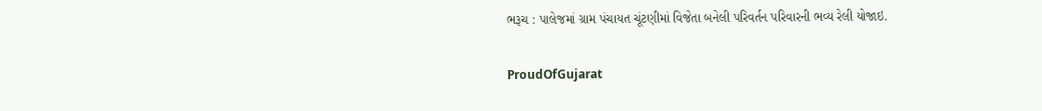ભરૂચ : પાલેજમાં ગ્રામ પંચાયત ચૂંટણીમાં વિજેતા બનેલી પરિવર્તન પરિવારની ભવ્ય રેલી યોજાઇ.

ProudOfGujarat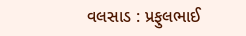વલસાડ : પ્રફુલભાઈ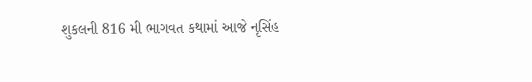શુકલની 816 મી ભાગવત કથામાં આજે નૃસિંહ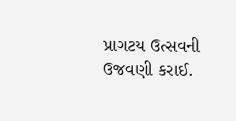પ્રાગટય ઉત્સવની ઉજવણી કરાઈ.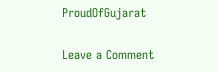ProudOfGujarat

Leave a Comment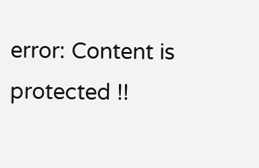error: Content is protected !!